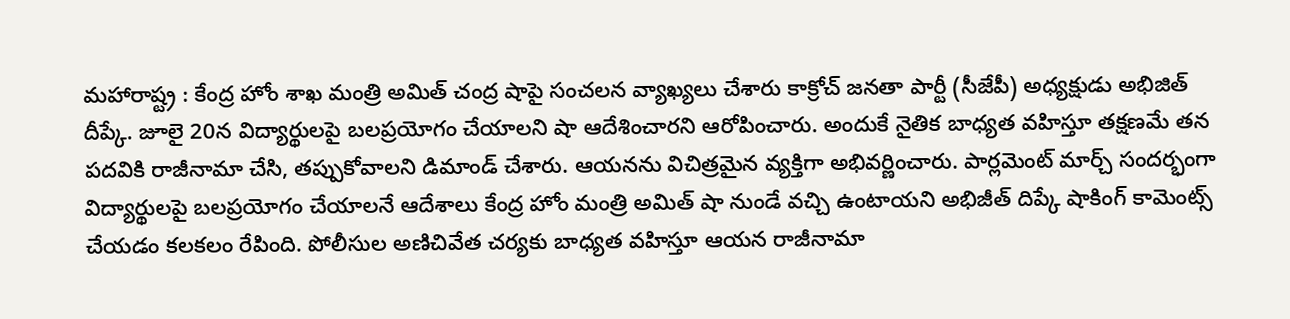మహారాష్ట్ర : కేంద్ర హోం శాఖ మంత్రి అమిత్ చంద్ర షాపై సంచలన వ్యాఖ్యలు చేశారు కాక్రోచ్ జనతా పార్టీ (సీజేపీ) అధ్యక్షుడు అభిజిత్ దీప్కే. జూలై 20న విద్యార్థులపై బలప్రయోగం చేయాలని షా ఆదేశించారని ఆరోపించారు. అందుకే నైతిక బాధ్యత వహిస్తూ తక్షణమే తన పదవికి రాజీనామా చేసి, తప్పుకోవాలని డిమాండ్ చేశారు. ఆయనను విచిత్రమైన వ్యక్తిగా అభివర్ణించారు. పార్లమెంట్ మార్చ్ సందర్భంగా విద్యార్థులపై బలప్రయోగం చేయాలనే ఆదేశాలు కేంద్ర హోం మంత్రి అమిత్ షా నుండే వచ్చి ఉంటాయని అభిజీత్ దిప్కే షాకింగ్ కామెంట్స్ చేయడం కలకలం రేపింది. పోలీసుల అణిచివేత చర్యకు బాధ్యత వహిస్తూ ఆయన రాజీనామా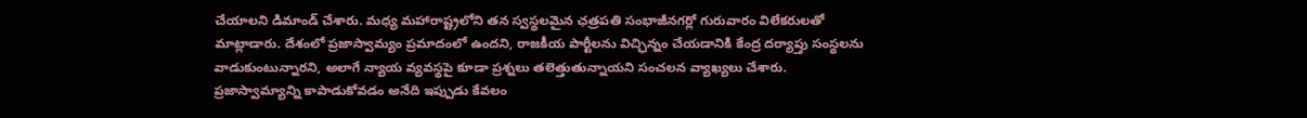చేయాలని డిమాండ్ చేశారు. మధ్య మహారాష్ట్రలోని తన స్వస్థలమైన ఛత్రపతి సంభాజీనగర్లో గురువారం విలేకరులతో మాట్లాడారు. దేశంలో ప్రజాస్వామ్యం ప్రమాదంలో ఉందని, రాజకీయ పార్టీలను విచ్ఛిన్నం చేయడానికి కేంద్ర దర్యాప్తు సంస్థలను వాడుకుంటున్నారని, అలాగే న్యాయ వ్యవస్థపై కూడా ప్రశ్నలు తలెత్తుతున్నాయని సంచలన వ్యాఖ్యలు చేశారు.
ప్రజాస్వామ్యాన్ని కాపాడుకోవడం అనేది ఇప్పుడు కేవలం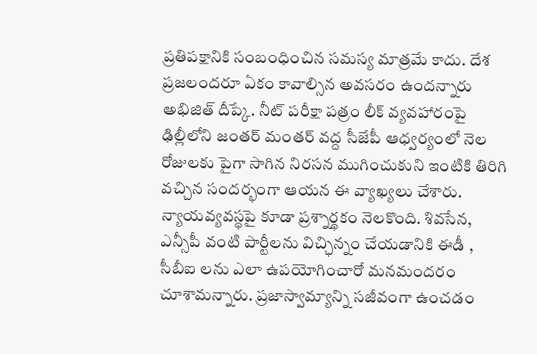ప్రతిపక్షానికి సంబంధించిన సమస్య మాత్రమే కాదు. దేశ ప్రజలందరూ ఏకం కావాల్సిన అవసరం ఉందన్నారు అభిజిత్ దీప్కే. నీట్ పరీక్షా పత్రం లీక్ వ్యవహారంపై ఢిల్లీలోని జంతర్ మంతర్ వద్ద సీజేపీ ఆధ్వర్యంలో నెల రోజులకు పైగా సాగిన నిరసన ముగించుకుని ఇంటికి తిరిగి వచ్చిన సందర్భంగా ఆయన ఈ వ్యాఖ్యలు చేశారు. న్యాయవ్యవస్థపై కూడా ప్రశ్నార్థకం నెలకొంది. శివసేన, ఎన్సీపీ వంటి పార్టీలను విచ్ఛిన్నం చేయడానికి ఈడీ , సీబీఐ లను ఎలా ఉపయోగించారో మనమందరం చూశామన్నారు. ప్రజాస్వామ్యాన్ని సజీవంగా ఉంచడం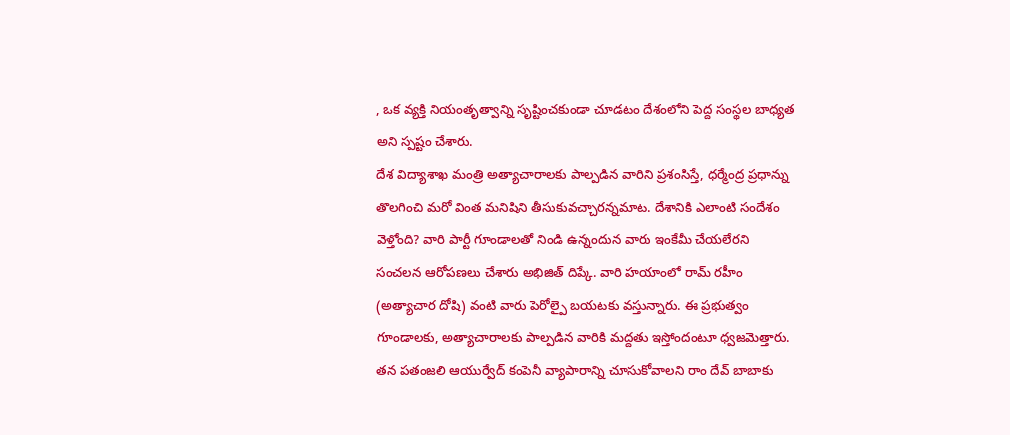, ఒక వ్యక్తి నియంతృత్వాన్ని సృష్టించకుండా చూడటం దేశంలోని పెద్ద సంస్థల బాధ్యత అని స్పష్టం చేశారు.
దేశ విద్యాశాఖ మంత్రి అత్యాచారాలకు పాల్పడిన వారిని ప్రశంసిస్తే, ధర్మేంద్ర ప్రధాన్ను తొలగించి మరో వింత మనిషిని తీసుకువచ్చారన్నమాట. దేశానికి ఎలాంటి సందేశం వెళ్తోంది? వారి పార్టీ గూండాలతో నిండి ఉన్నందున వారు ఇంకేమీ చేయలేరని సంచలన ఆరోపణలు చేశారు అభిజిత్ దిప్కే. వారి హయాంలో రామ్ రహీం (అత్యాచార దోషి) వంటి వారు పెరోల్పై బయటకు వస్తున్నారు. ఈ ప్రభుత్వం గూండాలకు, అత్యాచారాలకు పాల్పడిన వారికి మద్దతు ఇస్తోందంటూ ధ్వజమెత్తారు. తన పతంజలి ఆయుర్వేద్ కంపెనీ వ్యాపారాన్ని చూసుకోవాలని రాం దేవ్ బాబాకు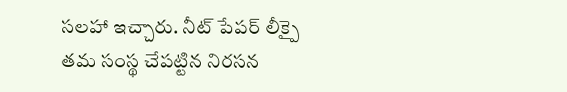సలహా ఇచ్చారు. నీట్ పేపర్ లీక్పై తమ సంస్థ చేపట్టిన నిరసన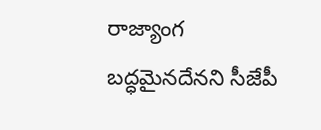రాజ్యాంగ బద్ధమైనదేనని సీజేపీ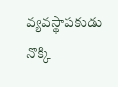వ్యవస్థాపకుడు నొక్కి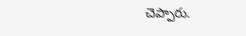చెప్పారు.